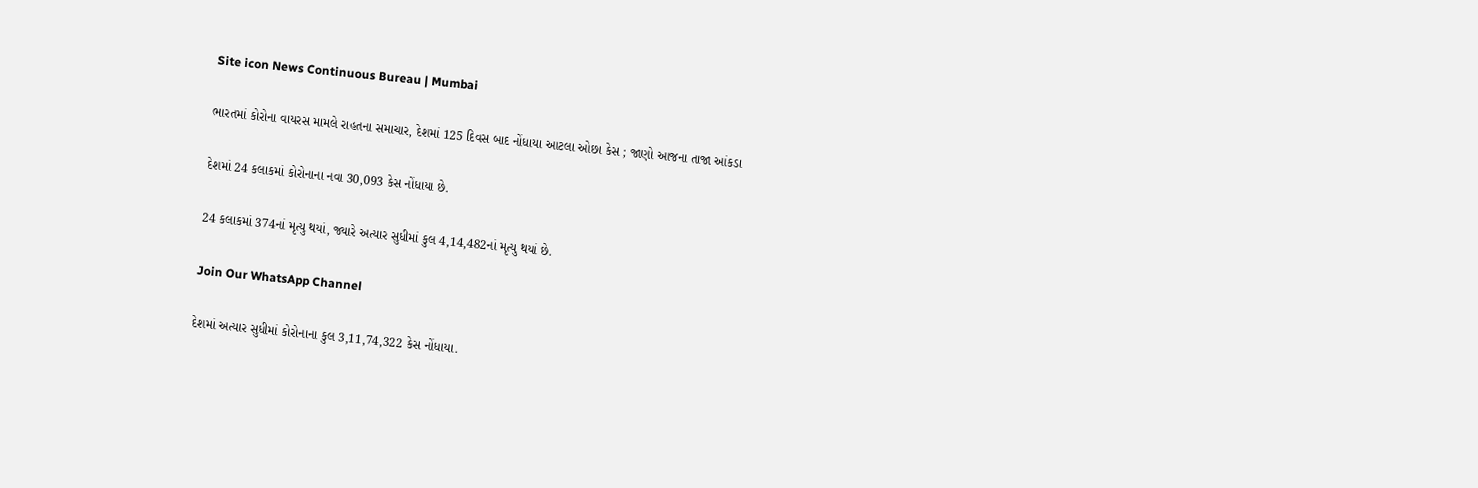Site icon News Continuous Bureau | Mumbai

ભારતમાં કોરોના વાયરસ મામલે રાહતના સમાચાર, દેશમાં 125 દિવસ બાદ નોંધાયા આટલા ઓછા કેસ ; જાણો આજના તાજા આંકડા

દેશમાં 24 કલાકમાં કોરોનાના નવા 30,093 કેસ નોંધાયા છે.

24 કલાકમાં 374નાં મૃત્યુ થયાં, જ્યારે અત્યાર સુધીમાં કુલ 4,14,482નાં મૃત્યુ થયાં છે.

Join Our WhatsApp Channel

દેશમાં અત્યાર સુધીમાં કોરોનાના કુલ 3,11,74,322 કેસ નોંધાયા.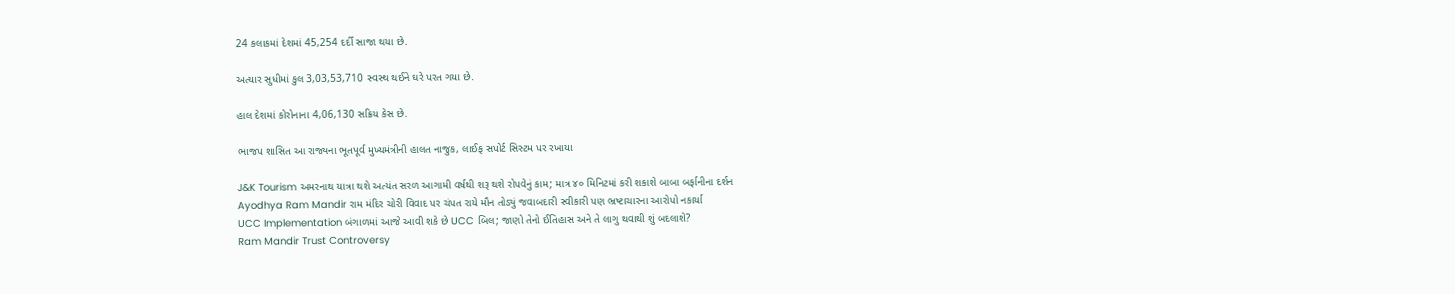24 કલાકમાં દેશમાં 45,254 દર્દી સાજા થયા છે.

અત્યાર સુધીમાં કુલ 3,03,53,710 સ્વસ્થ થઈને ઘરે પરત ગયા છે.

હાલ દેશમાં કોરોનાના 4,06,130 સક્રિય કેસ છે.

ભાજપ શાસિત આ રાજ્યના ભૂતપૂર્વ મુખ્યમંત્રીની હાલત નાજુક, લાઈફ સપોર્ટ સિસ્ટમ પર રખાયા

J&K Tourism અમરનાથ યાત્રા થશે અત્યંત સરળ આગામી વર્ષથી શરૂ થશે રોપવેનું કામ; માત્ર ૪૦ મિનિટમાં કરી શકાશે બાબા બર્ફાનીના દર્શન
Ayodhya Ram Mandir રામ મંદિર ચોરી વિવાદ પર ચંપત રાયે મૌન તોડ્યું જવાબદારી સ્વીકારી પણ ભ્રષ્ટાચારના આરોપો નકાર્યા
UCC Implementation બંગાળમાં આજે આવી શકે છે UCC બિલ; જાણો તેનો ઈતિહાસ અને તે લાગુ થવાથી શું બદલાશે?
Ram Mandir Trust Controversy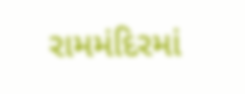રામમંદિરમાં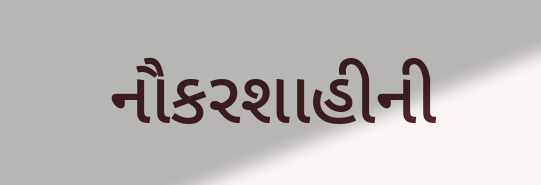નૌકરશાહીની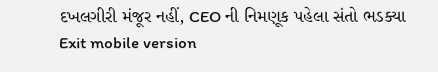દખલગીરી મંજૂર નહીં, CEO ની નિમણૂક પહેલા સંતો ભડક્યા
Exit mobile version